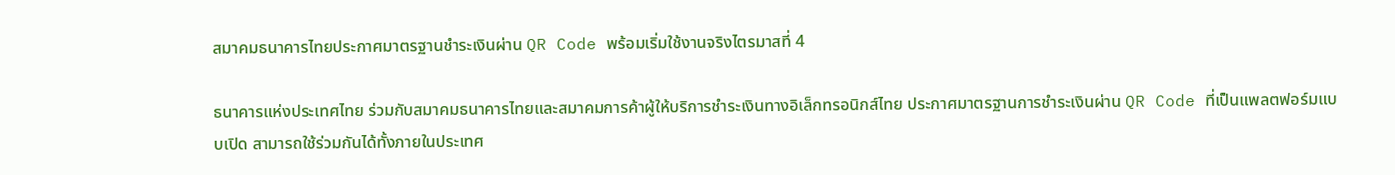สมาคมธนาคารไทยประกาศมาตรฐานชำระเงินผ่าน QR Code พร้อมเริ่มใช้งานจริงไตรมาสที่ 4

ธนาคารแห่งประเทศไทย ร่วมกับสมาคมธนาคารไทยและสมาคมการค้าผู้ให้บริการชำระเงินทางอิเล็กทรอนิกส์ไทย ประกาศมาตรฐานการชำระเงินผ่าน QR Code ที่เป็นแพลตฟอร์มแบบเปิด สามารถใช้ร่วมกันได้ทั้งภายในประเทศ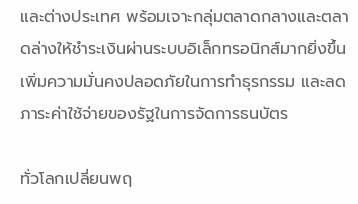และต่างประเทศ พร้อมเจาะกลุ่มตลาดกลางและตลาดล่างให้ชำระเงินผ่านระบบอิเล็กทรอนิกส์มากยิ่งขึ้น เพิ่มความมั่นคงปลอดภัยในการทำธุรกรรม และลดภาระค่าใช้จ่ายของรัฐในการจัดการธนบัตร

ทั่วโลกเปลี่ยนพฤ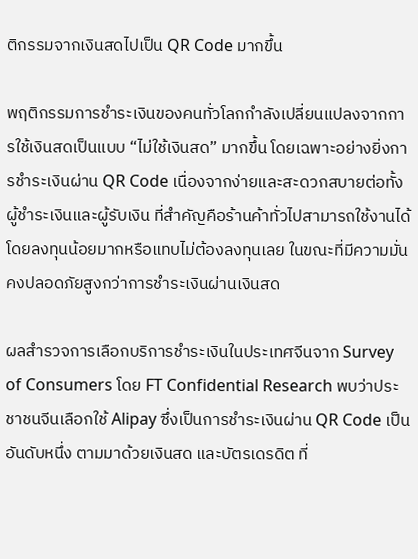ติกรรมจากเงินสดไปเป็น QR Code มากขึ้น

พฤติกรรมการชำระเงินของคนทั่วโลกกำลังเปลี่ยนแปลงจากการใช้เงินสดเป็นแบบ “ไม่ใช้เงินสด” มากขึ้น โดยเฉพาะอย่างยิ่งการชำระเงินผ่าน QR Code เนื่องจากง่ายและสะดวกสบายต่อทั้งผู้ชำระเงินและผู้รับเงิน ที่สำคัญคือร้านค้าทั่วไปสามารถใช้งานได้โดยลงทุนน้อยมากหรือแทบไม่ต้องลงทุนเลย ในขณะที่มีความมั่นคงปลอดภัยสูงกว่าการชำระเงินผ่านเงินสด

ผลสำรวจการเลือกบริการชำระเงินในประเทศจีนจาก Survey of Consumers โดย FT Confidential Research พบว่าประชาชนจีนเลือกใช้ Alipay ซึ่งเป็นการชำระเงินผ่าน QR Code เป็นอันดับหนึ่ง ตามมาด้วยเงินสด และบัตรเดรดิต ที่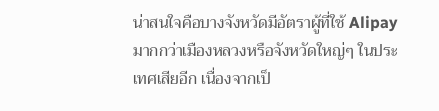น่าสนใจคือบางจังหวัดมีอัตราผู้ที่ใช้ Alipay มากกว่าเมืองหลวงหรือจังหวัดใหญ่ๆ ในประเทศเสียอีก เนื่องจากเป็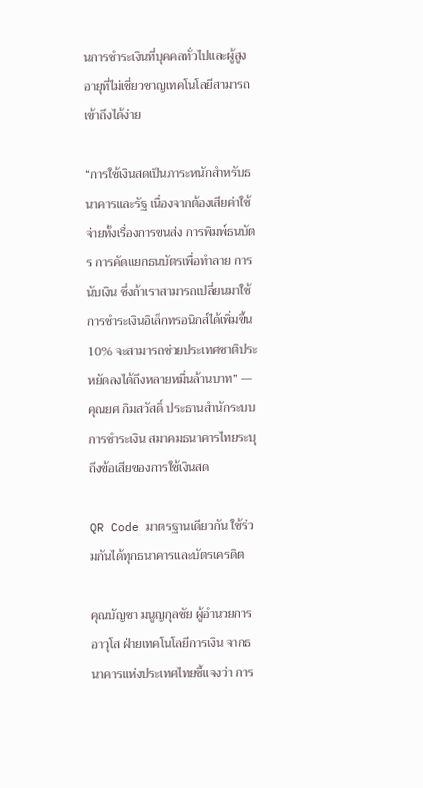นการชำระเงินที่บุคคลทั่วไปและผู้สูงอายุที่ไม่เชี่ยวชาญเทคโนโลยีสามารถเข้าถึงได้ง่าย

“การใช้เงินสดเป็นภาระหนักสำหรับธนาคารและรัฐ เนื่องจากต้องเสียค่าใช้จ่ายทั้งเรื่องการขนส่ง การพิมพ์ธนบัตร การคัดแยกธนบัตรเพื่อทำลาย การนับเงิน ซึ่งถ้าเราสามารถเปลี่ยนมาใช้การชำระเงินอิเล็กทรอนิกส์ได้เพิ่มขึ้น 10% จะสามารถช่วยประเทศชาติประหยัดลงได้ถึงหลายหมื่นล้านบาท” — คุณยศ กิมสวัสดิ์ ประธานสำนักระบบการชำระเงิน สมาคมธนาคารไทยระบุถึงข้อเสียของการใช้เงินสด

QR Code มาตรฐานเดียวกัน ใช้ร่วมกันได้ทุกธนาคารและบัตรเครดิต

คุณบัญชา มนูญกุลชัย ผู้อำนวยการอาวุโส ฝ่ายเทคโนโลยีการเงิน จากธนาคารแห่งประเทศไทยชี้แจงว่า การ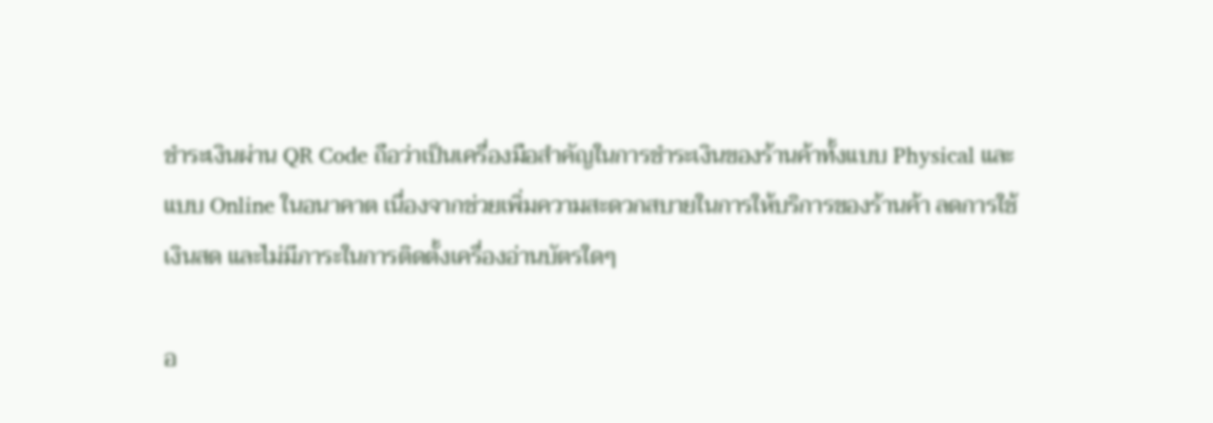ชำระเงินผ่าน QR Code ถือว่าเป็นเครื่องมือสำคัญในการชำระเงินของร้านค้าทั้งแบบ Physical และแบบ Online ในอนาคาต เนื่องจากช่วยเพิ่มความสะดวกสบายในการให้บริการของร้านค้า ลดการใช้เงินสด และไม่มีภาระในการติดตั้งเครื่องอ่านบัตรใดๆ

อ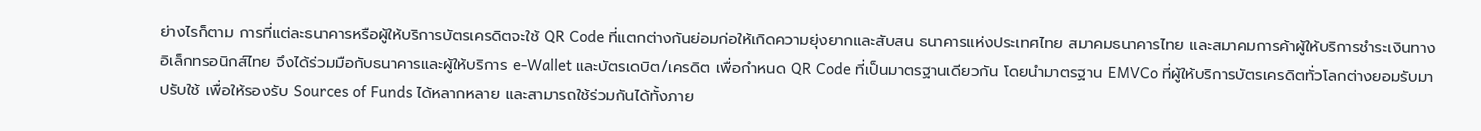ย่างไรก็ตาม การที่แต่ละธนาคารหรือผู้ให้บริการบัตรเครดิตจะใช้ QR Code ที่แตกต่างกันย่อมก่อให้เกิดความยุ่งยากและสับสน ธนาคารแห่งประเทศไทย สมาคมธนาคารไทย และสมาคมการค้าผู้ให้บริการชำระเงินทางอิเล็กทรอนิกส์ไทย จึงได้ร่วมมือกับธนาคารและผู้ให้บริการ e-Wallet และบัตรเดบิต/เครดิต เพื่อกำหนด QR Code ที่เป็นมาตรฐานเดียวกัน โดยนำมาตรฐาน EMVCo ที่ผู้ให้บริการบัตรเครดิตทั่วโลกต่างยอมรับมาปรับใช้ เพื่อให้รองรับ Sources of Funds ได้หลากหลาย และสามารถใช้ร่วมกันได้ทั้งภาย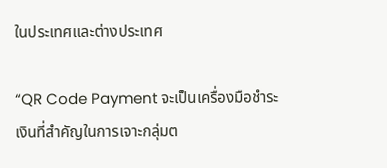ในประเทศและต่างประเทศ

“QR Code Payment จะเป็นเครื่องมือชำระเงินที่สำคัญในการเจาะกลุ่มต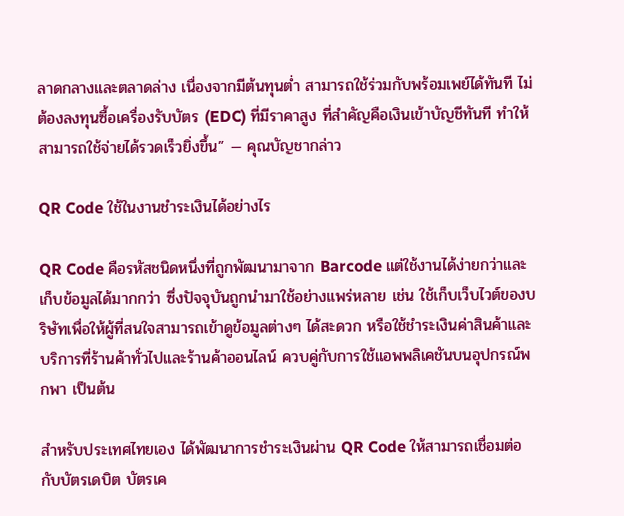ลาดกลางและตลาดล่าง เนื่องจากมีต้นทุนต่ำ สามารถใช้ร่วมกับพร้อมเพย์ได้ทันที ไม่ต้องลงทุนซื้อเครื่องรับบัตร (EDC) ที่มีราคาสูง ที่สำคัญคือเงินเข้าบัญชีทันที ทำให้สามารถใช้จ่ายได้รวดเร็วยิ่งขึ้น” — คุณบัญชากล่าว

QR Code ใช้ในงานชำระเงินได้อย่างไร

QR Code คือรหัสชนิดหนึ่งที่ถูกพัฒนามาจาก Barcode แต่ใช้งานได้ง่ายกว่าและเก็บข้อมูลได้มากกว่า ซึ่งปัจจุบันถูกนำมาใช้อย่างแพร่หลาย เช่น ใช้เก็บเว็บไวต์ของบริษัทเพื่อให้ผู้ที่สนใจสามารถเข้าดูข้อมูลต่างๆ ได้สะดวก หรือใช้ชำระเงินค่าสินค้าและบริการที่ร้านค้าทั่วไปและร้านค้าออนไลน์ ควบคู่กับการใช้แอพพลิเคชันบนอุปกรณ์พกพา เป็นต้น

สำหรับประเทศไทยเอง ได้พัฒนาการชำระเงินผ่าน QR Code ให้สามารถเชื่อมต่อกับบัตรเดบิต บัตรเค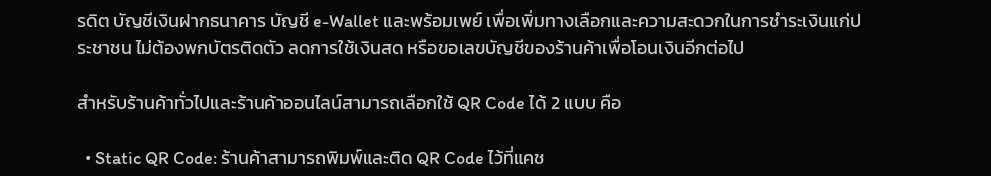รดิต บัญชีเงินฝากธนาคาร บัญชี e-Wallet และพร้อมเพย์ เพื่อเพิ่มทางเลือกและความสะดวกในการชำระเงินแก่ประชาชน ไม่ต้องพกบัตรติดตัว ลดการใช้เงินสด หรือขอเลขบัญชีของร้านค้าเพื่อโอนเงินอีกต่อไป

สำหรับร้านค้าทั่วไปและร้านค้าออนไลน์สามารถเลือกใช้ QR Code ได้ 2 แบบ คือ

  • Static QR Code: ร้านค้าสามารถพิมพ์และติด QR Code ไว้ที่แคช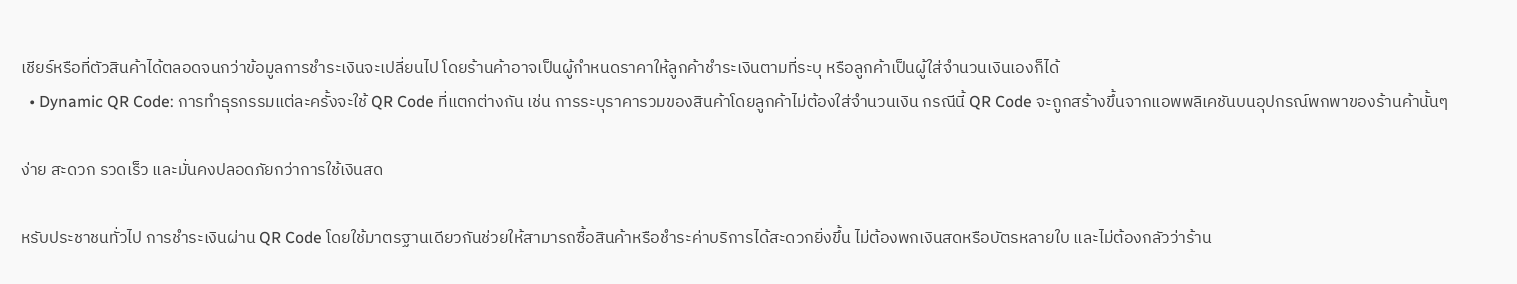เชียร์หรือที่ตัวสินค้าได้ตลอดจนกว่าข้อมูลการชำระเงินจะเปลี่ยนไป โดยร้านค้าอาจเป็นผู้กำหนดราคาให้ลูกค้าชำระเงินตามที่ระบุ หรือลูกค้าเป็นผู้ใส่จำนวนเงินเองก็ได้
  • Dynamic QR Code: การทำธุรกรรมแต่ละครั้งจะใช้ QR Code ที่แตกต่างกัน เช่น การระบุราคารวมของสินค้าโดยลูกค้าไม่ต้องใส่จำนวนเงิน กรณีนี้ QR Code จะถูกสร้างขึ้นจากแอพพลิเคชันบนอุปกรณ์พกพาของร้านค้านั้นๆ

ง่าย สะดวก รวดเร็ว และมั่นคงปลอดภัยกว่าการใช้เงินสด

หรับประชาชนทั่วไป การชำระเงินผ่าน QR Code โดยใช้มาตรฐานเดียวกันช่วยให้สามารถซื้อสินค้าหรือชำระค่าบริการได้สะดวกยิ่งขึ้น ไม่ต้องพกเงินสดหรือบัตรหลายใบ และไม่ต้องกลัวว่าร้าน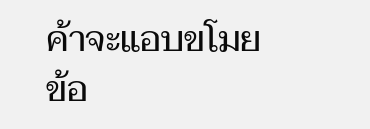ค้าจะแอบขโมยข้อ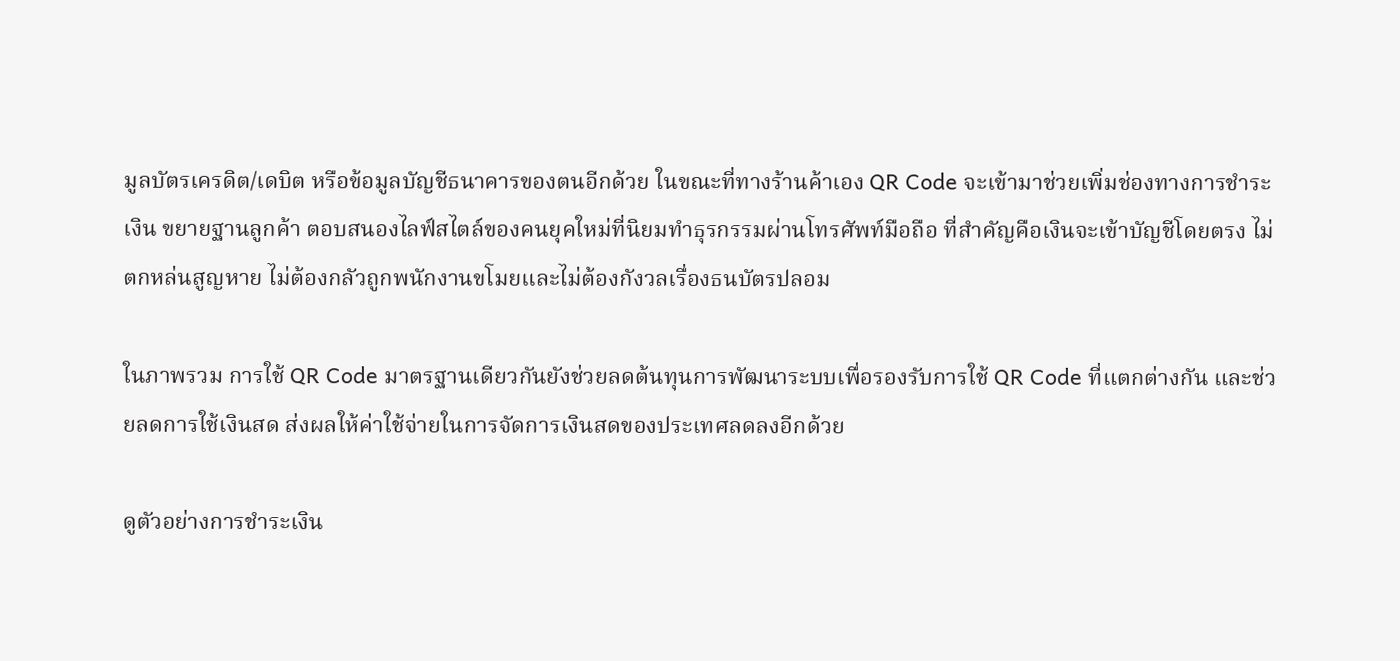มูลบัตรเครดิต/เดบิต หรือข้อมูลบัญชีธนาคารของตนอีกด้วย ในขณะที่ทางร้านค้าเอง QR Code จะเข้ามาช่วยเพิ่มช่องทางการชำระเงิน ขยายฐานลูกค้า ตอบสนองไลฟ์สไตล์ของคนยุคใหม่ที่นิยมทำธุรกรรมผ่านโทรศัพท์มือถือ ที่สำคัญคือเงินจะเข้าบัญชีโดยตรง ไม่ตกหล่นสูญหาย ไม่ต้องกลัวถูกพนักงานขโมยและไม่ต้องกังวลเรื่องธนบัตรปลอม

ในภาพรวม การใช้ QR Code มาตรฐานเดียวกันยังช่วยลดต้นทุนการพัฒนาระบบเพื่อรองรับการใช้ QR Code ที่แตกต่างกัน และช่วยลดการใช้เงินสด ส่งผลให้ค่าใช้จ่ายในการจัดการเงินสดของประเทศลดลงอีกด้วย

ดูตัวอย่างการชำระเงิน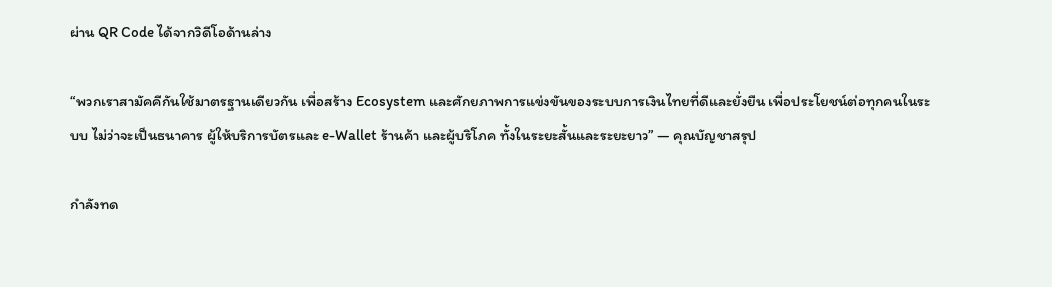ผ่าน QR Code ได้จากวิดีโอด้านล่าง

“พวกเราสามัคคีกันใช้มาตรฐานเดียวกัน เพื่อสร้าง Ecosystem และศักยภาพการแข่งขันของระบบการเงินไทยที่ดีและยั่งยืน เพื่อประโยชน์ต่อทุกคนในระบบ ไม่ว่าจะเป็นธนาคาร ผู้ให้บริการบัตรและ e-Wallet ร้านค้า และผู้บริโภค ทั้งในระยะสั้นและระยะยาว” — คุณบัญชาสรุป

กำลังทด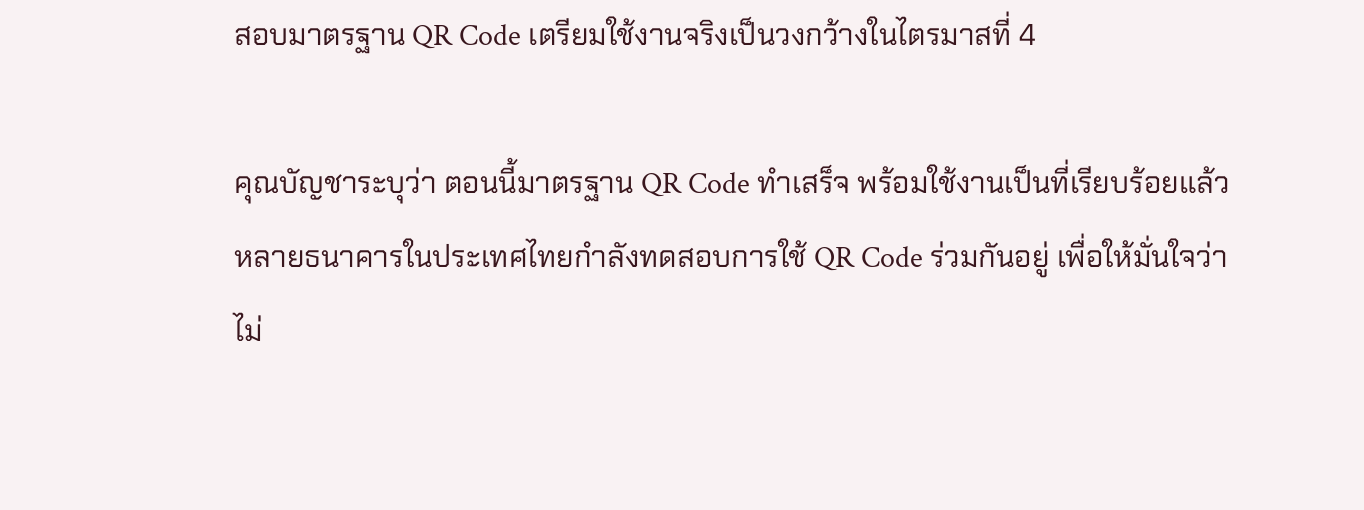สอบมาตรฐาน QR Code เตรียมใช้งานจริงเป็นวงกว้างในไตรมาสที่ 4

คุณบัญชาระบุว่า ตอนนี้มาตรฐาน QR Code ทำเสร็จ พร้อมใช้งานเป็นที่เรียบร้อยแล้ว หลายธนาคารในประเทศไทยกำลังทดสอบการใช้ QR Code ร่วมกันอยู่ เพื่อให้มั่นใจว่า ไม่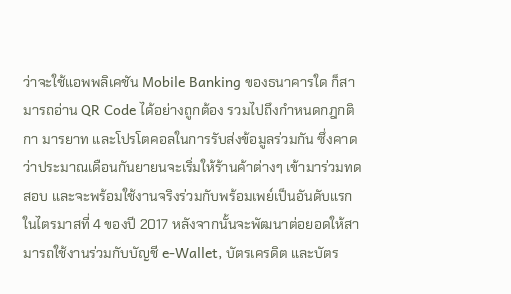ว่าจะใช้แอพพลิเคชัน Mobile Banking ของธนาคารใด ก็สามารถอ่าน QR Code ได้อย่างถูกต้อง รวมไปถึงกำหนดกฎกติกา มารยาท และโปรโตคอลในการรับส่งข้อมูลร่วมกัน ซึ่งคาดว่าประมาณเดือนกันยายนจะเริ่มให้ร้านค้าต่างๆ เข้ามาร่วมทดสอบ และจะพร้อมใช้งานจริงร่วมกับพร้อมเพย์เป็นอันดับแรกในไตรมาสที่ 4 ของปี 2017 หลังจากนั้นจะพัฒนาต่อยอดให้สามารถใช้งานร่วมกับบัญชี e-Wallet, บัตรเครดิต และบัตร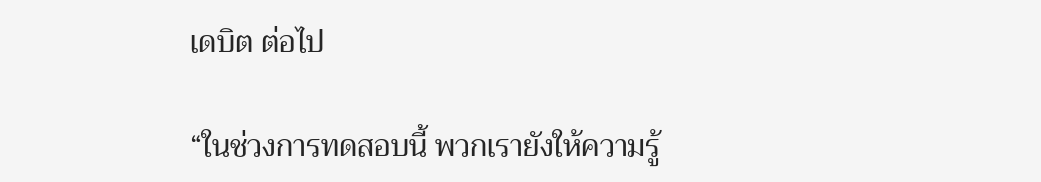เดบิต ต่อไป

“ในช่วงการทดสอบนี้ พวกเรายังให้ความรู้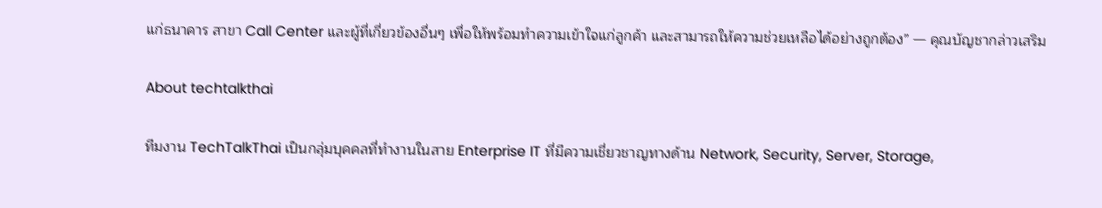แก่ธนาคาร สาขา Call Center และผู้ที่เกี่ยวข้องอื่นๆ เพื่อให้พร้อมทำความเข้าใจแก่ลูกค้า และสามารถให้ความช่วยเหลือได้อย่างถูกต้อง” — คุณบัญชากล่าวเสริม

About techtalkthai

ทีมงาน TechTalkThai เป็นกลุ่มบุคคลที่ทำงานในสาย Enterprise IT ที่มีความเชี่ยวชาญทางด้าน Network, Security, Server, Storage,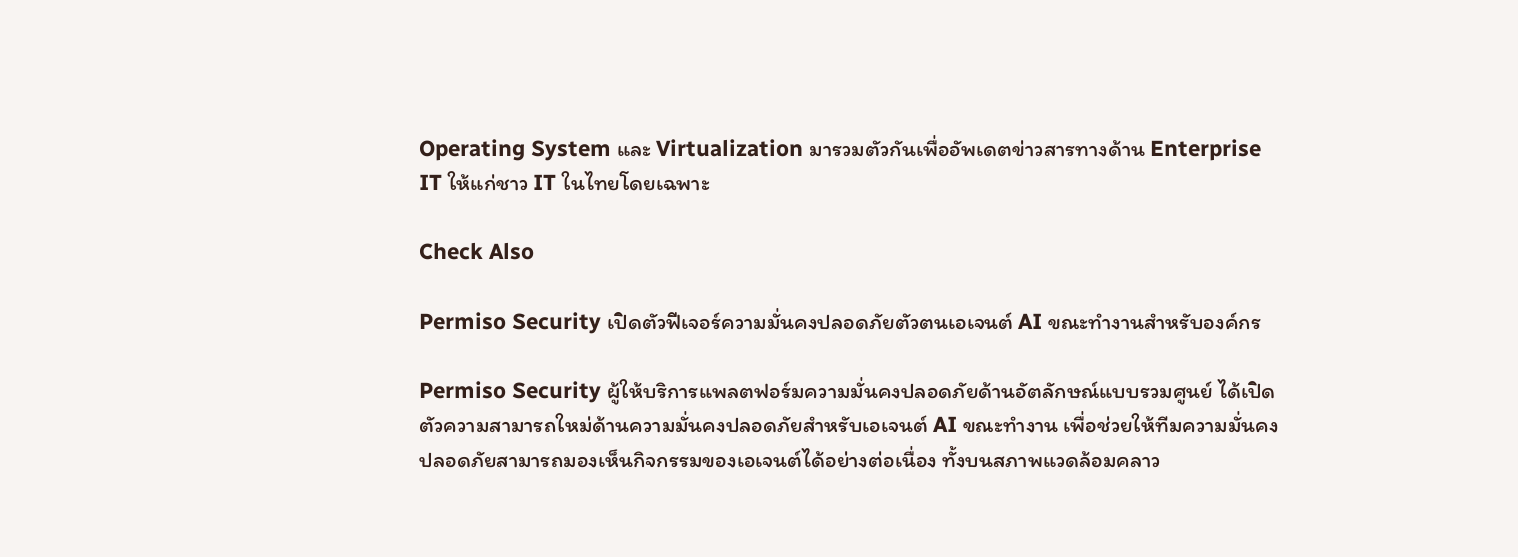Operating System และ Virtualization มารวมตัวกันเพื่ออัพเดตข่าวสารทางด้าน Enterprise IT ให้แก่ชาว IT ในไทยโดยเฉพาะ

Check Also

Permiso Security เปิดตัวฟีเจอร์ความมั่นคงปลอดภัยตัวตนเอเจนต์ AI ขณะทำงานสำหรับองค์กร

Permiso Security ผู้ให้บริการแพลตฟอร์มความมั่นคงปลอดภัยด้านอัตลักษณ์แบบรวมศูนย์ ได้เปิดตัวความสามารถใหม่ด้านความมั่นคงปลอดภัยสำหรับเอเจนต์ AI ขณะทำงาน เพื่อช่วยให้ทีมความมั่นคงปลอดภัยสามารถมองเห็นกิจกรรมของเอเจนต์ได้อย่างต่อเนื่อง ทั้งบนสภาพแวดล้อมคลาว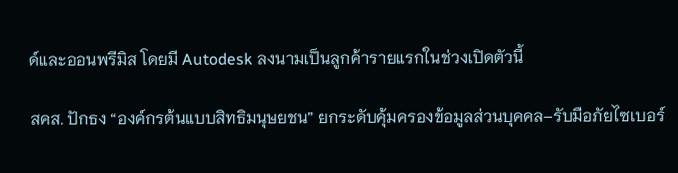ด์และออนพรีมิส โดยมี Autodesk ลงนามเป็นลูกค้ารายแรกในช่วงเปิดตัวนี้

สคส. ปักธง “องค์กรต้นแบบสิทธิมนุษยชน” ยกระดับคุ้มครองข้อมูลส่วนบุคคล–รับมือภัยไซเบอร์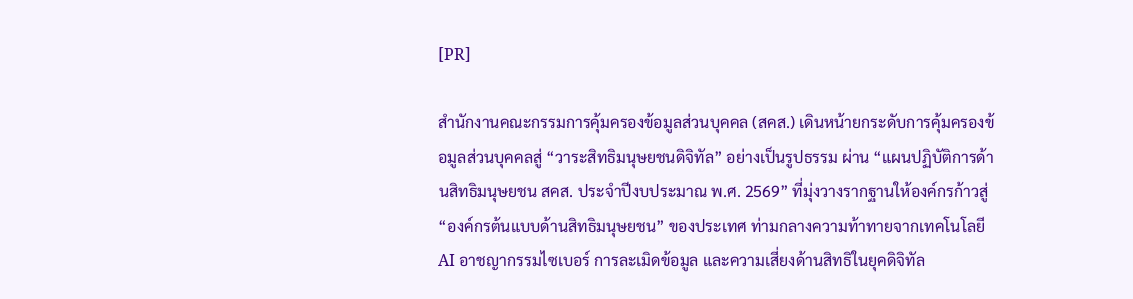[PR]

สำนักงานคณะกรรมการคุ้มครองข้อมูลส่วนบุคคล (สคส.) เดินหน้ายกระดับการคุ้มครองข้อมูลส่วนบุคคลสู่ “วาระสิทธิมนุษยชนดิจิทัล” อย่างเป็นรูปธรรม ผ่าน “แผนปฏิบัติการด้านสิทธิมนุษยชน สคส. ประจำปีงบประมาณ พ.ศ. 2569” ที่มุ่งวางรากฐานให้องค์กรก้าวสู่ “องค์กรต้นแบบด้านสิทธิมนุษยชน” ของประเทศ ท่ามกลางความท้าทายจากเทคโนโลยี AI อาชญากรรมไซเบอร์ การละเมิดข้อมูล และความเสี่ยงด้านสิทธิในยุคดิจิทัล